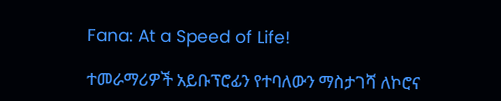Fana: At a Speed of Life!

ተመራማሪዎች አይቡፕሮፊን የተባለውን ማስታገሻ ለኮሮና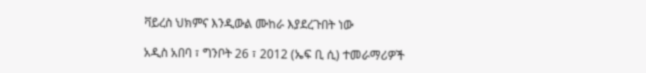ቫይረስ ህክምና እንዲውል ሙከራ እያደረጉበት ነው

አዲስ አበባ ፣ ግንቦት 26 ፣ 2012 (ኤፍ ቢ ሲ) ተመራማሪዎች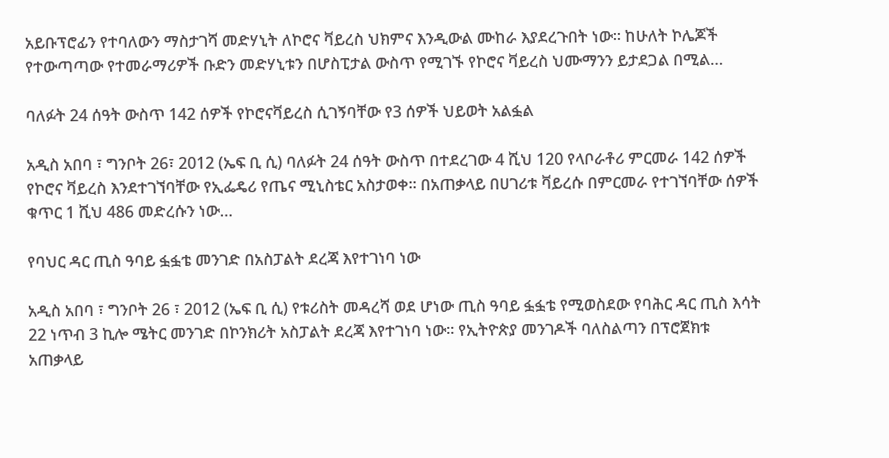አይቡፕሮፊን የተባለውን ማስታገሻ መድሃኒት ለኮሮና ቫይረስ ህክምና እንዲውል ሙከራ እያደረጉበት ነው። ከሁለት ኮሌጆች የተውጣጣው የተመራማሪዎች ቡድን መድሃኒቱን በሆስፒታል ውስጥ የሚገኙ የኮሮና ቫይረስ ህሙማንን ይታደጋል በሚል…

ባለፉት 24 ሰዓት ውስጥ 142 ሰዎች የኮሮናቫይረስ ሲገኝባቸው የ3 ሰዎች ህይወት አልፏል

አዲስ አበባ ፣ ግንቦት 26፣ 2012 (ኤፍ ቢ ሲ) ባለፉት 24 ሰዓት ውስጥ በተደረገው 4 ሺህ 120 የላቦራቶሪ ምርመራ 142 ሰዎች የኮሮና ቫይረስ እንደተገኘባቸው የኢፌዴሪ የጤና ሚኒስቴር አስታወቀ። በአጠቃላይ በሀገሪቱ ቫይረሱ በምርመራ የተገኘባቸው ሰዎች ቁጥር 1 ሺህ 486 መድረሱን ነው…

የባህር ዳር ጢስ ዓባይ ፏፏቴ መንገድ በአስፓልት ደረጃ እየተገነባ ነው

አዲስ አበባ ፣ ግንቦት 26 ፣ 2012 (ኤፍ ቢ ሲ) የቱሪስት መዳረሻ ወደ ሆነው ጢስ ዓባይ ፏፏቴ የሚወስደው የባሕር ዳር ጢስ እሳት 22 ነጥብ 3 ኪሎ ሜትር መንገድ በኮንክሪት አስፓልት ደረጃ እየተገነባ ነው። የኢትዮጵያ መንገዶች ባለስልጣን በፕሮጀክቱ አጠቃላይ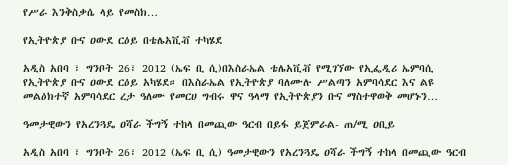የሥራ እንቅስቃሴ ላይ የመስክ…

የኢትዮጵያ ቡና ዐውደ ርዕይ በቴሌአቪቭ ተካሄደ

አዲስ አበባ ፣ ግንቦት 26፣ 2012 (ኤፍ ቢ ሲ)በእስራኤል ቴሌአቪቭ የሚገኘው የኢፌዲሪ ኤምባሲ የኢትዮጵያ ቡና ዐውደ ርዕይ አካሄደ። በእስራኤል የኢትዮጵያ ባለሙሉ ሥልጣን አምባሳደር እና ልዩ መልዕክተኛ አምባሳደር ረታ ዓለሙ የመርሀ ግብሩ ዋና ዓላማ የኢትዮጵያን ቡና ማስተዋወቅ መሆኑን…

ዓመታዊውን የአረንጓዴ ዐሻራ ችግኝ ተከላ በመጪው ዓርብ በይፋ ይጀምራል- ጠ/ሚ ዐቢይ

አዲስ አበባ ፣ ግንቦት 26፣ 2012 (ኤፍ ቢ ሲ) ዓመታዊውን የአረንጓዴ ዐሻራ ችግኝ ተከላ በመጪው ዓርብ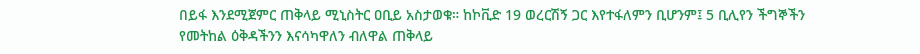በይፋ እንደሚጀምር ጠቅላይ ሚኒስትር ዐቢይ አስታወቁ። ከኮቪድ 19 ወረርሽኝ ጋር እየተፋለምን ቢሆንም፤ 5 ቢሊየን ችግኞችን የመትከል ዕቅዳችንን እናሳካዋለን ብለዋል ጠቅላይ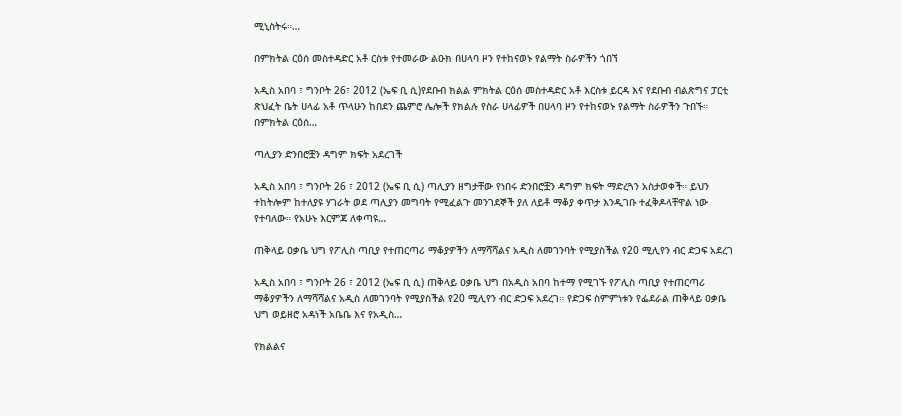ሚኒስትሩ።…

በምክትል ርዕሰ መስተዳድር አቶ ርስቱ የተመራው ልዑክ በሀላባ ዞን የተከናወኑ የልማት ስራዎችን ጎበኘ

አዲስ አበባ ፣ ግንቦት 26፣ 2012 (ኤፍ ቢ ሲ)የደቡብ ክልል ምክትል ርዕሰ መስተዳድር አቶ እርስቱ ይርዳ እና የደቡብ ብልጽግና ፓርቲ ጽህፈት ቤት ሀላፊ አቶ ጥላሁን ከበደን ጨምሮ ሌሎች የክልሉ የስራ ሀላፊዎች በሀላባ ዞን የተከናወኑ የልማት ስራዎችን ጉበኙ። በምክትል ርዕሰ…

ጣሊያን ድንበሮቿን ዳግም ክፍት አደረገች

አዲስ አበባ ፣ ግንቦት 26 ፣ 2012 (ኤፍ ቢ ሲ) ጣሊያን ዘግታቸው የነበሩ ድንበሮቿን ዳግም ክፍት ማድረጓን አስታወቀች። ይህን ተከትሎም ከተለያዩ ሃገራት ወደ ጣሊያን መግባት የሚፈልጉ መንገደኞች ያለ ለይቶ ማቆያ ቀጥታ እንዲገቡ ተፈቅዶላቸዋል ነው የተባለው። የአሁኑ እርምጃ ለቀጣዩ…

ጠቅላይ ዐቃቤ ህግ የፖሊስ ጣቢያ የተጠርጣሪ ማቆያዎችን ለማሻሻልና አዲስ ለመገንባት የሚያስችል የ20 ሚሊየን ብር ድጋፍ አደረገ

አዲስ አበባ ፣ ግንቦት 26 ፣ 2012 (ኤፍ ቢ ሲ) ጠቅላይ ዐቃቤ ህግ በአዲስ አበባ ከተማ የሚገኙ የፖሊስ ጣቢያ የተጠርጣሪ ማቆያዎችን ለማሻሻልና አዲስ ለመገንባት የሚያስችል የ20 ሚሊየን ብር ድጋፍ አደረገ። የድጋፍ ስምምነቱን የፌደራል ጠቅላይ ዐቃቤ ህግ ወይዘሮ አዳነች አቤቤ እና የአዲስ…

የክልልና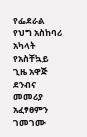የፌደራል የህግ አስከባሪ አካላት የአስቸኳይ ጊዜ አዋጅ ደንብና መመሪያ አፈፃፀምን ገመገሙ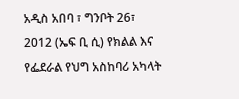አዲስ አበባ ፣ ግንቦት 26፣ 2012 (ኤፍ ቢ ሲ) የክልል እና የፌደራል የህግ አስከባሪ አካላት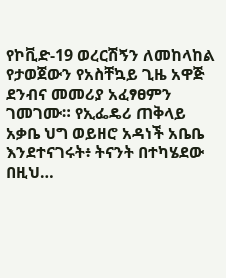የኮቪድ-19 ወረርሽኝን ለመከላከል የታወጀውን የአስቸኳይ ጊዜ አዋጅ ደንብና መመሪያ አፈፃፀምን ገመገሙ። የኢፌዴሪ ጠቅላይ አቃቤ ህግ ወይዘሮ አዳነች አቤቤ እንደተናገሩት፥ ትናንት በተካሄደው በዚህ…